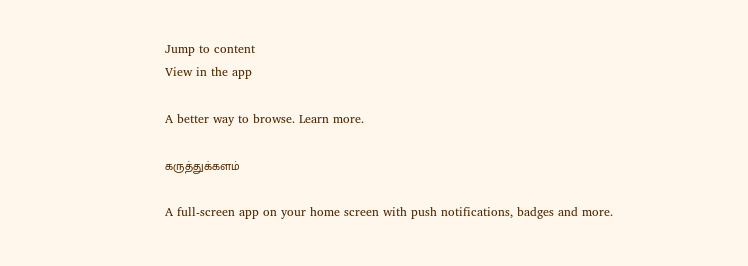Jump to content
View in the app

A better way to browse. Learn more.

கருத்துக்களம்

A full-screen app on your home screen with push notifications, badges and more.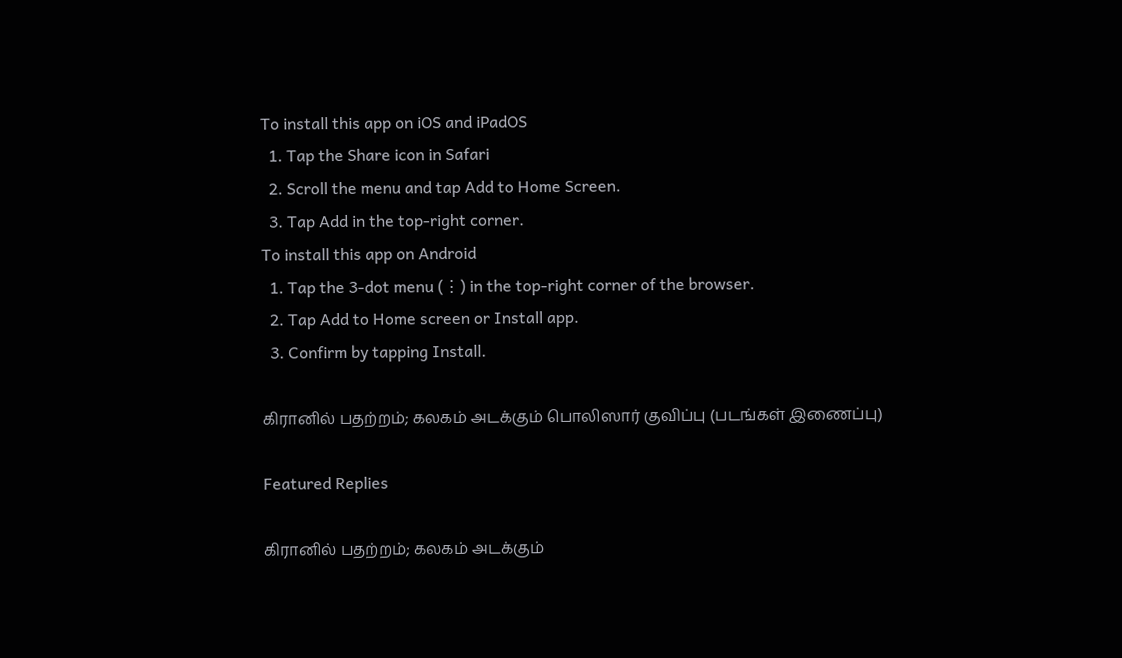To install this app on iOS and iPadOS
  1. Tap the Share icon in Safari
  2. Scroll the menu and tap Add to Home Screen.
  3. Tap Add in the top-right corner.
To install this app on Android
  1. Tap the 3-dot menu (⋮) in the top-right corner of the browser.
  2. Tap Add to Home screen or Install app.
  3. Confirm by tapping Install.

கிரானில் பதற்றம்; கலகம் அடக்கும் பொலிஸார் குவிப்பு (படங்கள் இணைப்பு)

Featured Replies

கிரானில் பதற்றம்; கலகம் அடக்கும்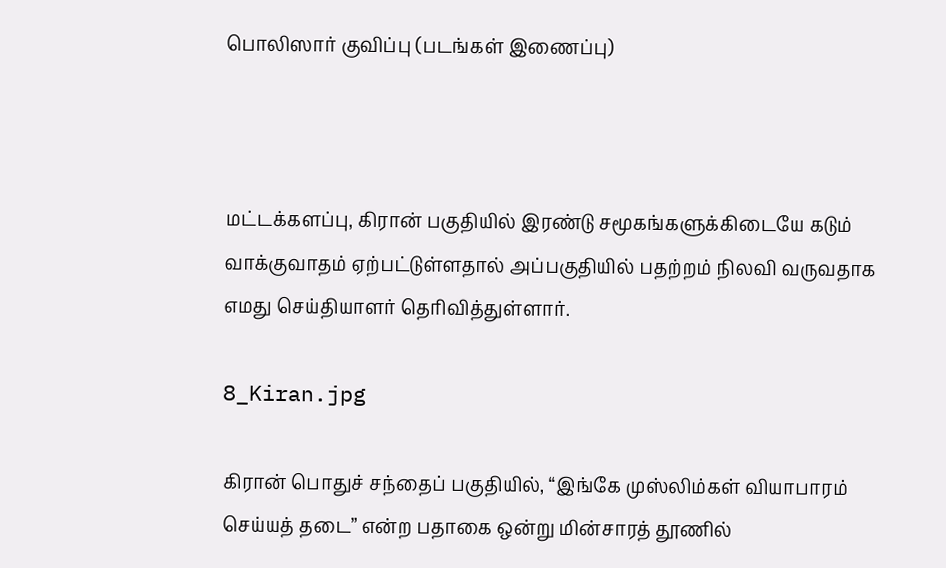பொலிஸார் குவிப்பு (படங்கள் இணைப்பு)



மட்டக்களப்பு, கிரான் பகுதியில் இரண்டு சமூகங்களுக்கிடையே கடும் வாக்குவாதம் ஏற்பட்டுள்ளதால் அப்பகுதியில் பதற்றம் நிலவி வருவதாக எமது செய்தியாளர் தெரிவித்துள்ளார்.

8_Kiran.jpg

கிரான் பொதுச் சந்தைப் பகுதியில், “இங்கே முஸ்லிம்கள் வியாபாரம் செய்யத் தடை” என்ற பதாகை ஒன்று மின்சாரத் தூணில்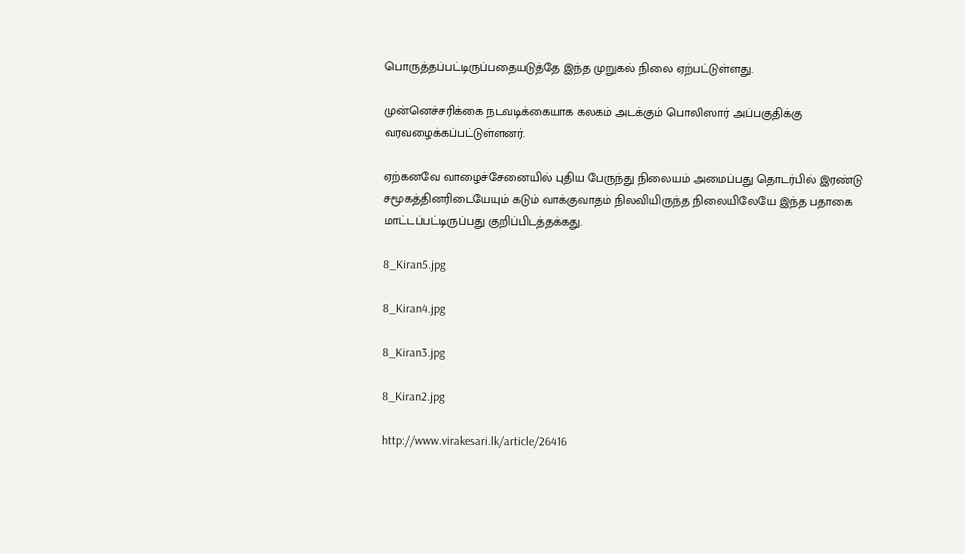பொருத்தப்பட்டிருப்பதையடுத்தே இந்த முறுகல் நிலை ஏற்பட்டுள்ளது.

முன்னெச்சரிக்கை நடவடிக்கையாக கலகம் அடக்கும் பொலிஸார் அப்பகுதிக்கு வரவழைக்கப்பட்டுள்ளனர்.

ஏற்கனவே வாழைச்சேனையில் புதிய பேருந்து நிலையம் அமைப்பது தொடர்பில் இரண்டு சமூகத்தினரிடையேயும் கடும் வாக்குவாதம் நிலவியிருந்த நிலையிலேயே இந்த பதாகை மாட்டப்பட்டிருப்பது குறிப்பிடத்தக்கது.

8_Kiran5.jpg

8_Kiran4.jpg

8_Kiran3.jpg

8_Kiran2.jpg

http://www.virakesari.lk/article/26416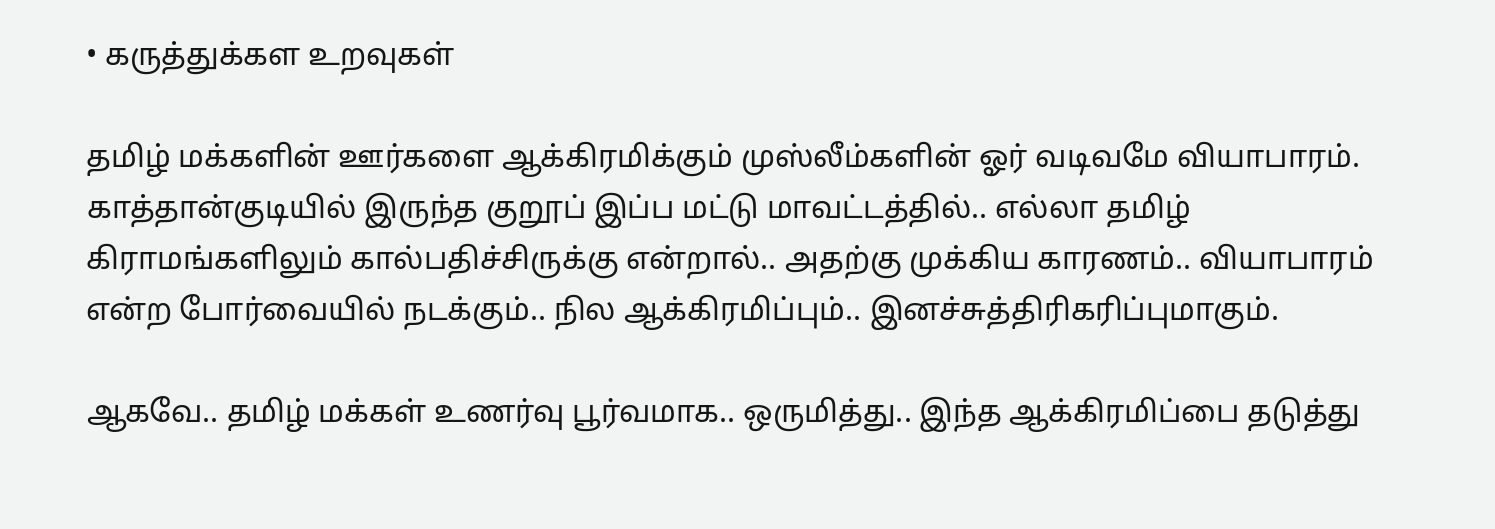• கருத்துக்கள உறவுகள்

தமிழ் மக்களின் ஊர்களை ஆக்கிரமிக்கும் முஸ்லீம்களின் ஓர் வடிவமே வியாபாரம்.  காத்தான்குடியில் இருந்த குறூப் இப்ப மட்டு மாவட்டத்தில்.. எல்லா தமிழ் கிராமங்களிலும் கால்பதிச்சிருக்கு என்றால்.. அதற்கு முக்கிய காரணம்.. வியாபாரம் என்ற போர்வையில் நடக்கும்.. நில ஆக்கிரமிப்பும்.. இனச்சுத்திரிகரிப்புமாகும்.

ஆகவே.. தமிழ் மக்கள் உணர்வு பூர்வமாக.. ஒருமித்து.. இந்த ஆக்கிரமிப்பை தடுத்து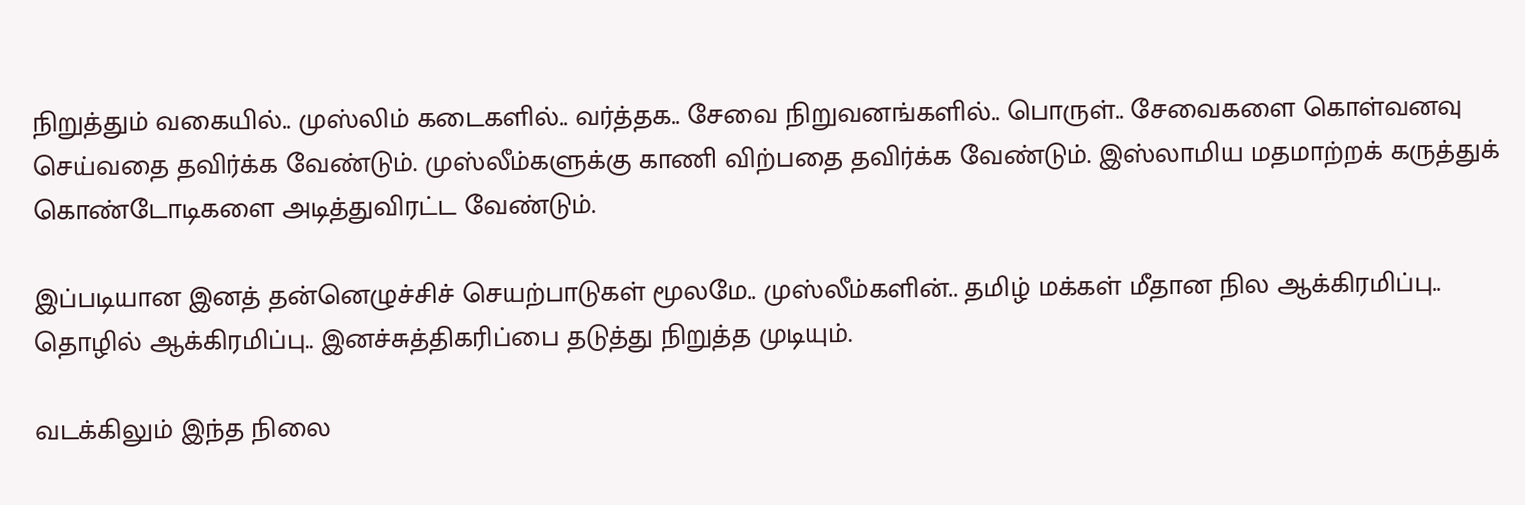நிறுத்தும் வகையில்.. முஸ்லிம் கடைகளில்.. வர்த்தக.. சேவை நிறுவனங்களில்.. பொருள்.. சேவைகளை கொள்வனவு செய்வதை தவிர்க்க வேண்டும். முஸ்லீம்களுக்கு காணி விற்பதை தவிர்க்க வேண்டும். இஸ்லாமிய மதமாற்றக் கருத்துக் கொண்டோடிகளை அடித்துவிரட்ட வேண்டும்.

இப்படியான இனத் தன்னெழுச்சிச் செயற்பாடுகள் மூலமே.. முஸ்லீம்களின்.. தமிழ் மக்கள் மீதான நில ஆக்கிரமிப்பு.. தொழில் ஆக்கிரமிப்பு.. இனச்சுத்திகரிப்பை தடுத்து நிறுத்த முடியும்.

வடக்கிலும் இந்த நிலை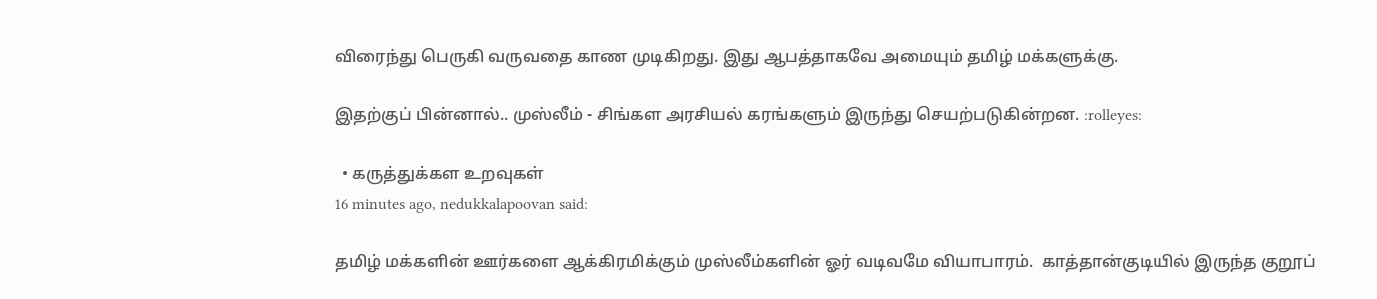விரைந்து பெருகி வருவதை காண முடிகிறது. இது ஆபத்தாகவே அமையும் தமிழ் மக்களுக்கு.

இதற்குப் பின்னால்.. முஸ்லீம் - சிங்கள அரசியல் கரங்களும் இருந்து செயற்படுகின்றன. :rolleyes:

  • கருத்துக்கள உறவுகள்
16 minutes ago, nedukkalapoovan said:

தமிழ் மக்களின் ஊர்களை ஆக்கிரமிக்கும் முஸ்லீம்களின் ஓர் வடிவமே வியாபாரம்.  காத்தான்குடியில் இருந்த குறூப்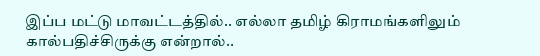இப்ப மட்டு மாவட்டத்தில்.. எல்லா தமிழ் கிராமங்களிலும் கால்பதிச்சிருக்கு என்றால்..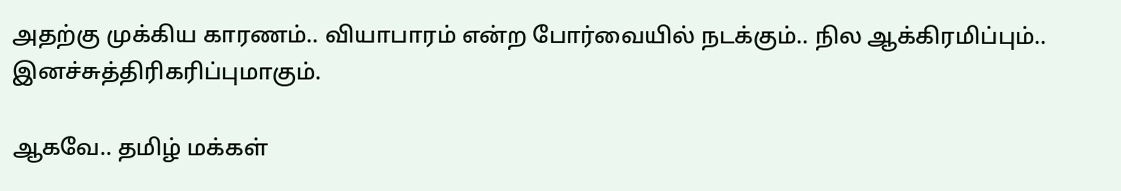அதற்கு முக்கிய காரணம்.. வியாபாரம் என்ற போர்வையில் நடக்கும்.. நில ஆக்கிரமிப்பும்.. இனச்சுத்திரிகரிப்புமாகும்.

ஆகவே.. தமிழ் மக்கள்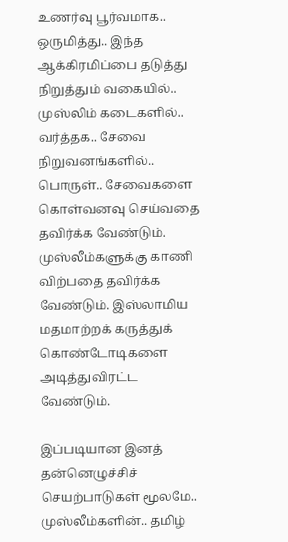உணர்வு பூர்வமாக.. ஒருமித்து.. இந்த ஆக்கிரமிப்பை தடுத்து நிறுத்தும் வகையில்.. முஸ்லிம் கடைகளில்.. வர்த்தக.. சேவை நிறுவனங்களில்.. பொருள்.. சேவைகளை கொள்வனவு செய்வதை தவிர்க்க வேண்டும். முஸ்லீம்களுக்கு காணி விற்பதை தவிர்க்க வேண்டும். இஸ்லாமிய மதமாற்றக் கருத்துக் கொண்டோடிகளை அடித்துவிரட்ட வேண்டும்.

இப்படியான இனத் தன்னெழுச்சிச் செயற்பாடுகள் மூலமே.. முஸ்லீம்களின்.. தமிழ்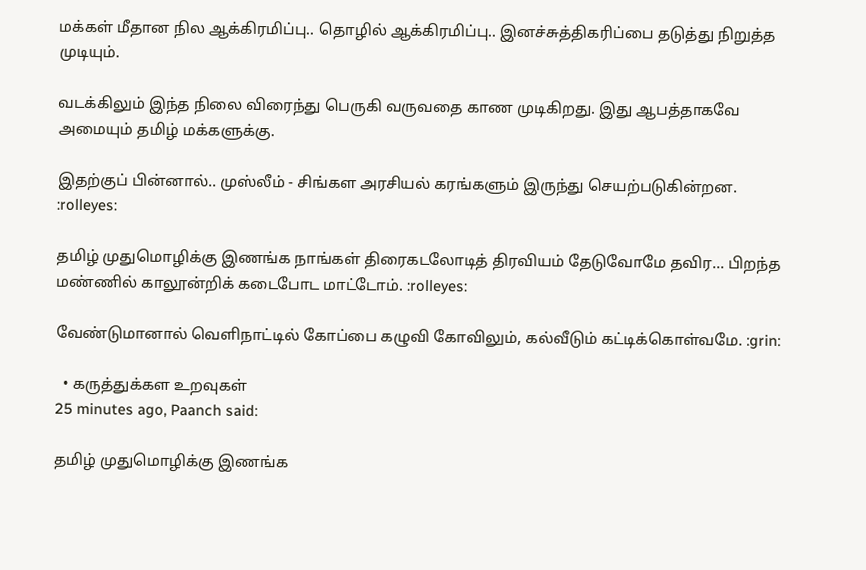மக்கள் மீதான நில ஆக்கிரமிப்பு.. தொழில் ஆக்கிரமிப்பு.. இனச்சுத்திகரிப்பை தடுத்து நிறுத்த முடியும்.

வடக்கிலும் இந்த நிலை விரைந்து பெருகி வருவதை காண முடிகிறது. இது ஆபத்தாகவே அமையும் தமிழ் மக்களுக்கு.

இதற்குப் பின்னால்.. முஸ்லீம் - சிங்கள அரசியல் கரங்களும் இருந்து செயற்படுகின்றன. :rolleyes:

தமிழ் முதுமொழிக்கு இணங்க நாங்கள் திரைகடலோடித் திரவியம் தேடுவோமே தவிர... பிறந்த மண்ணில் காலூன்றிக் கடைபோட மாட்டோம். :rolleyes:

வேண்டுமானால் வெளிநாட்டில் கோப்பை கழுவி கோவிலும், கல்வீடும் கட்டிக்கொள்வமே. :grin:

  • கருத்துக்கள உறவுகள்
25 minutes ago, Paanch said:

தமிழ் முதுமொழிக்கு இணங்க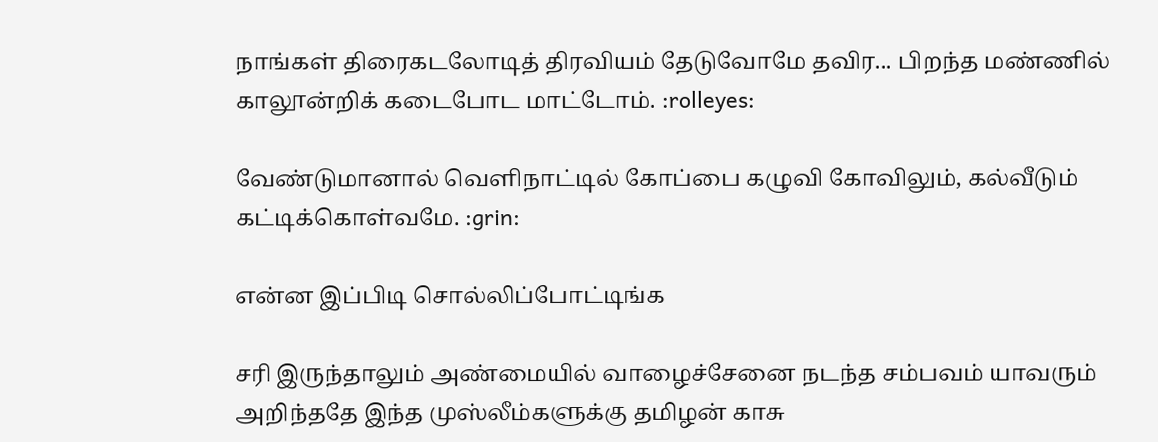நாங்கள் திரைகடலோடித் திரவியம் தேடுவோமே தவிர... பிறந்த மண்ணில் காலூன்றிக் கடைபோட மாட்டோம். :rolleyes:

வேண்டுமானால் வெளிநாட்டில் கோப்பை கழுவி கோவிலும், கல்வீடும் கட்டிக்கொள்வமே. :grin:

என்ன இப்பிடி சொல்லிப்போட்டிங்க

சரி இருந்தாலும் அண்மையில் வாழைச்சேனை நடந்த சம்பவம் யாவரும் அறிந்ததே இந்த முஸ்லீம்களுக்கு தமிழன் காசு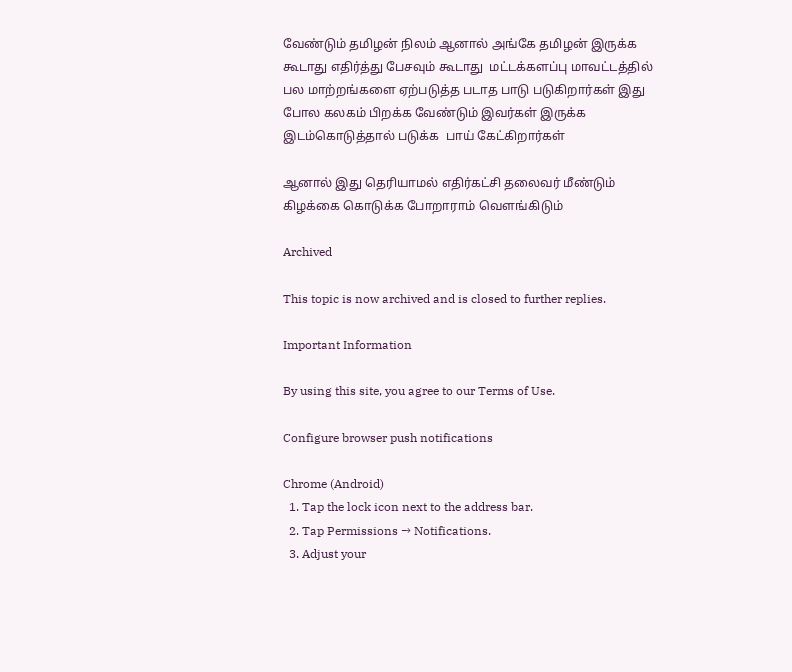வேண்டும் தமிழன் நிலம் ஆனால் அங்கே தமிழன் இருக்க கூடாது எதிர்த்து பேசவும் கூடாது  மட்டக்களப்பு மாவட்டத்தில் பல மாற்றங்களை ஏற்படுத்த படாத பாடு படுகிறார்கள் இது போல கலகம் பிறக்க வேண்டும் இவர்கள் இருக்க இடம்கொடுத்தால் படுக்க  பாய் கேட்கிறார்கள்

ஆனால் இது தெரியாமல் எதிர்கட்சி தலைவர் மீண்டும் கிழக்கை கொடுக்க போறாராம் வெளங்கிடும்

Archived

This topic is now archived and is closed to further replies.

Important Information

By using this site, you agree to our Terms of Use.

Configure browser push notifications

Chrome (Android)
  1. Tap the lock icon next to the address bar.
  2. Tap Permissions → Notifications.
  3. Adjust your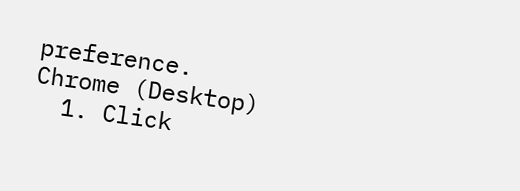preference.
Chrome (Desktop)
  1. Click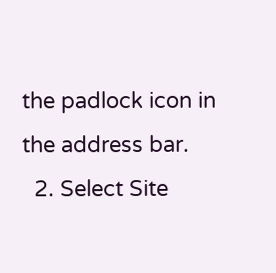the padlock icon in the address bar.
  2. Select Site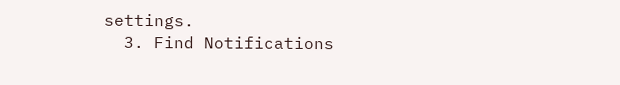settings.
  3. Find Notifications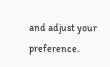and adjust your preference.